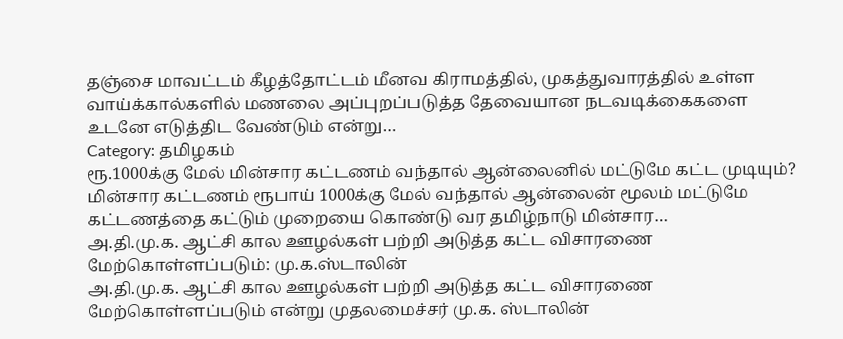தஞ்சை மாவட்டம் கீழத்தோட்டம் மீனவ கிராமத்தில், முகத்துவாரத்தில் உள்ள வாய்க்கால்களில் மணலை அப்புறப்படுத்த தேவையான நடவடிக்கைகளை உடனே எடுத்திட வேண்டும் என்று…
Category: தமிழகம்
ரூ.1000க்கு மேல் மின்சார கட்டணம் வந்தால் ஆன்லைனில் மட்டுமே கட்ட முடியும்?
மின்சார கட்டணம் ரூபாய் 1000க்கு மேல் வந்தால் ஆன்லைன் மூலம் மட்டுமே கட்டணத்தை கட்டும் முறையை கொண்டு வர தமிழ்நாடு மின்சார…
அ.தி.மு.க. ஆட்சி கால ஊழல்கள் பற்றி அடுத்த கட்ட விசாரணை மேற்கொள்ளப்படும்: மு.க.ஸ்டாலின்
அ.தி.மு.க. ஆட்சி கால ஊழல்கள் பற்றி அடுத்த கட்ட விசாரணை மேற்கொள்ளப்படும் என்று முதலமைச்சர் மு.க. ஸ்டாலின்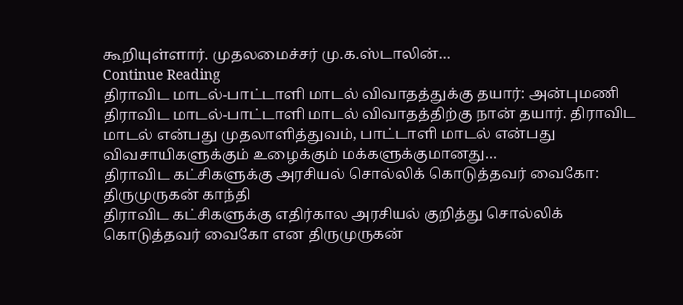கூறியுள்ளார். முதலமைச்சர் மு.க.ஸ்டாலின்…
Continue Reading
திராவிட மாடல்-பாட்டாளி மாடல் விவாதத்துக்கு தயார்: அன்புமணி
திராவிட மாடல்-பாட்டாளி மாடல் விவாதத்திற்கு நான் தயார். திராவிட மாடல் என்பது முதலாளித்துவம், பாட்டாளி மாடல் என்பது விவசாயிகளுக்கும் உழைக்கும் மக்களுக்குமானது…
திராவிட கட்சிகளுக்கு அரசியல் சொல்லிக் கொடுத்தவர் வைகோ: திருமுருகன் காந்தி
திராவிட கட்சிகளுக்கு எதிர்கால அரசியல் குறித்து சொல்லிக் கொடுத்தவர் வைகோ என திருமுருகன்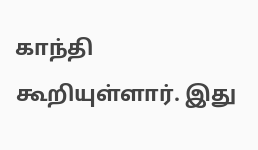காந்தி கூறியுள்ளார். இது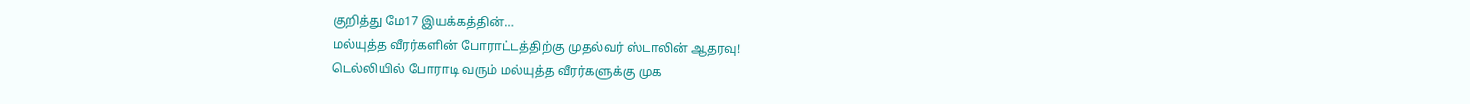குறித்து மே17 இயக்கத்தின்…
மல்யுத்த வீரர்களின் போராட்டத்திற்கு முதல்வர் ஸ்டாலின் ஆதரவு!
டெல்லியில் போராடி வரும் மல்யுத்த வீரர்களுக்கு முக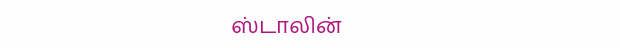ஸ்டாலின்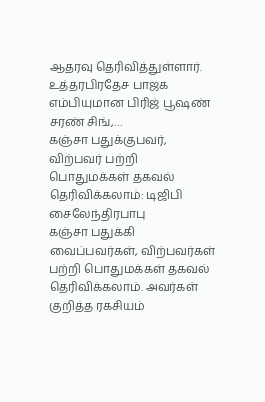ஆதரவு தெரிவித்துள்ளார். உத்தரபிரதேச பாஜக எம்பியுமான பிரிஜ் பூஷண் சரண் சிங்,…
கஞ்சா பதுக்குபவர், விற்பவர் பற்றி பொதுமக்கள் தகவல் தெரிவிக்கலாம்: டிஜிபி சைலேந்திரபாபு
கஞ்சா பதுக்கி வைப்பவர்கள், விற்பவர்கள் பற்றி பொதுமக்கள் தகவல் தெரிவிக்கலாம். அவர்கள் குறித்த ரகசியம்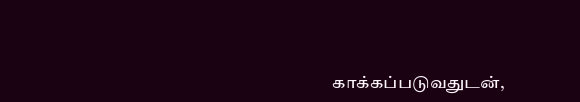காக்கப்படுவதுடன்,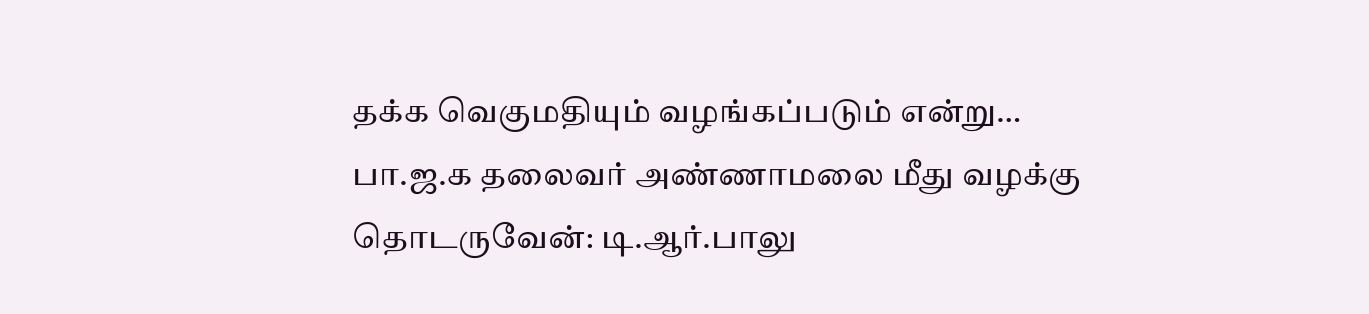தக்க வெகுமதியும் வழங்கப்படும் என்று…
பா.ஜ.க தலைவர் அண்ணாமலை மீது வழக்கு தொடருவேன்: டி.ஆர்.பாலு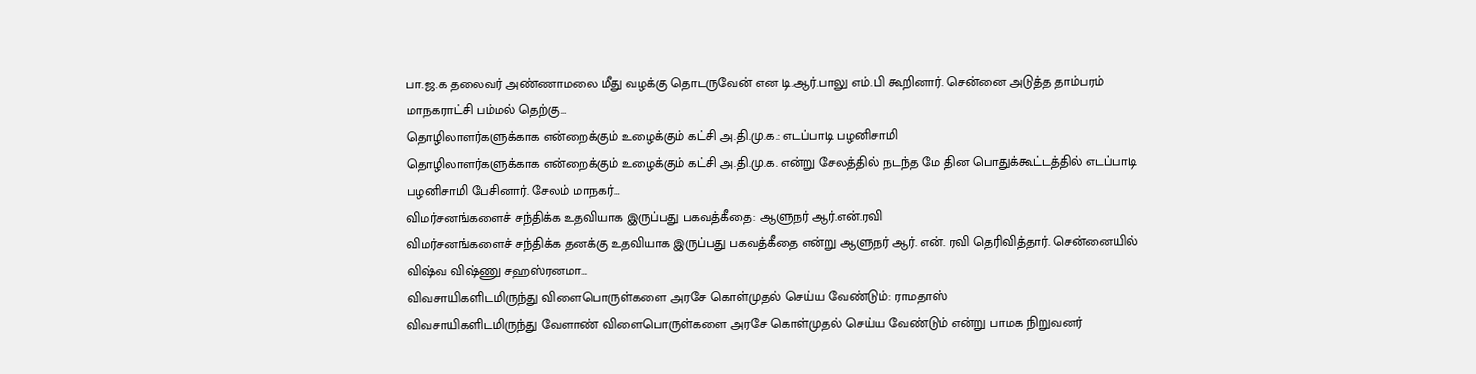பா.ஜ.க தலைவர் அண்ணாமலை மீது வழக்கு தொடருவேன் என டி.ஆர்.பாலு எம்.பி கூறினார். சென்னை அடுத்த தாம்பரம் மாநகராட்சி பம்மல் தெற்கு…
தொழிலாளர்களுக்காக என்றைக்கும் உழைக்கும் கட்சி அ.தி.மு.க.: எடப்பாடி பழனிசாமி
தொழிலாளர்களுக்காக என்றைக்கும் உழைக்கும் கட்சி அ.தி.மு.க. என்று சேலத்தில் நடந்த மே தின பொதுக்கூட்டத்தில் எடப்பாடி பழனிசாமி பேசினார். சேலம் மாநகர்…
விமர்சனங்களைச் சந்திக்க உதவியாக இருப்பது பகவத்கீதை: ஆளுநர் ஆர்.என்.ரவி
விமர்சனங்களைச் சந்திக்க தனக்கு உதவியாக இருப்பது பகவத்கீதை என்று ஆளுநர் ஆர். என். ரவி தெரிவித்தார். சென்னையில் விஷ்வ விஷ்ணு சஹஸ்ரனமா…
விவசாயிகளிடமிருந்து விளைபொருள்களை அரசே கொள்முதல் செய்ய வேண்டும்: ராமதாஸ்
விவசாயிகளிடமிருந்து வேளாண் விளைபொருள்களை அரசே கொள்முதல் செய்ய வேண்டும் என்று பாமக நிறுவனர்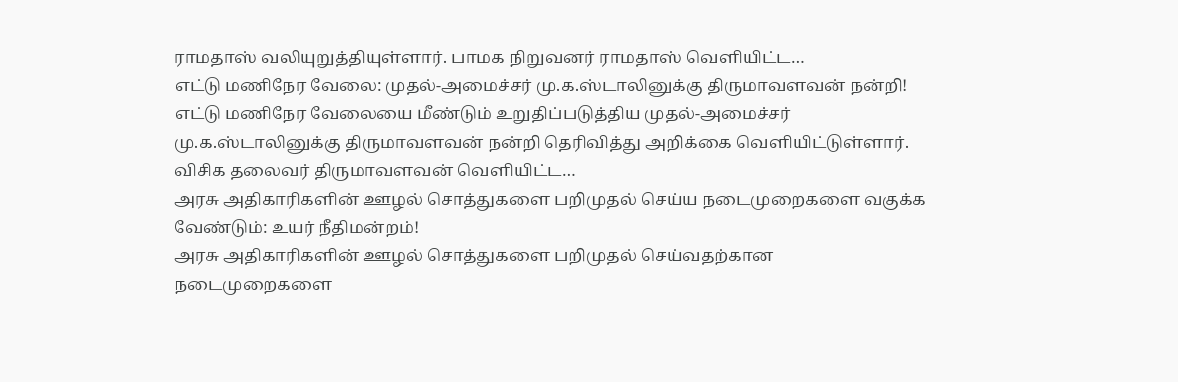ராமதாஸ் வலியுறுத்தியுள்ளார். பாமக நிறுவனர் ராமதாஸ் வெளியிட்ட…
எட்டு மணிநேர வேலை: முதல்-அமைச்சர் மு.க.ஸ்டாலினுக்கு திருமாவளவன் நன்றி!
எட்டு மணிநேர வேலையை மீண்டும் உறுதிப்படுத்திய முதல்-அமைச்சர் மு.க.ஸ்டாலினுக்கு திருமாவளவன் நன்றி தெரிவித்து அறிக்கை வெளியிட்டுள்ளார். விசிக தலைவர் திருமாவளவன் வெளியிட்ட…
அரசு அதிகாரிகளின் ஊழல் சொத்துகளை பறிமுதல் செய்ய நடைமுறைகளை வகுக்க வேண்டும்: உயர் நீதிமன்றம்!
அரசு அதிகாரிகளின் ஊழல் சொத்துகளை பறிமுதல் செய்வதற்கான நடைமுறைகளை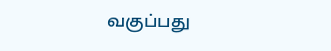வகுப்பது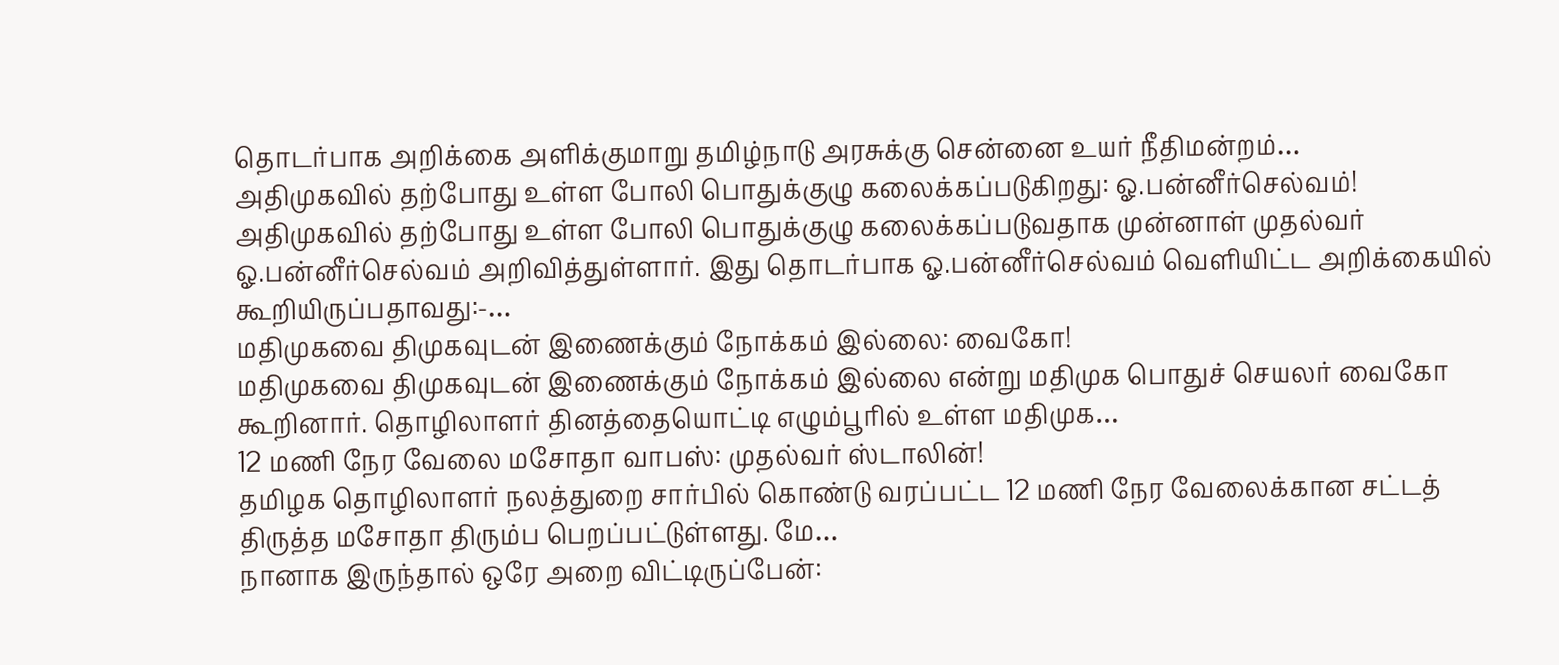தொடர்பாக அறிக்கை அளிக்குமாறு தமிழ்நாடு அரசுக்கு சென்னை உயர் நீதிமன்றம்…
அதிமுகவில் தற்போது உள்ள போலி பொதுக்குழு கலைக்கப்படுகிறது: ஓ.பன்னீர்செல்வம்!
அதிமுகவில் தற்போது உள்ள போலி பொதுக்குழு கலைக்கப்படுவதாக முன்னாள் முதல்வர் ஓ.பன்னீர்செல்வம் அறிவித்துள்ளார். இது தொடர்பாக ஓ.பன்னீர்செல்வம் வெளியிட்ட அறிக்கையில் கூறியிருப்பதாவது:-…
மதிமுகவை திமுகவுடன் இணைக்கும் நோக்கம் இல்லை: வைகோ!
மதிமுகவை திமுகவுடன் இணைக்கும் நோக்கம் இல்லை என்று மதிமுக பொதுச் செயலர் வைகோ கூறினார். தொழிலாளர் தினத்தையொட்டி எழும்பூரில் உள்ள மதிமுக…
12 மணி நேர வேலை மசோதா வாபஸ்: முதல்வர் ஸ்டாலின்!
தமிழக தொழிலாளர் நலத்துறை சார்பில் கொண்டு வரப்பட்ட 12 மணி நேர வேலைக்கான சட்டத் திருத்த மசோதா திரும்ப பெறப்பட்டுள்ளது. மே…
நானாக இருந்தால் ஒரே அறை விட்டிருப்பேன்: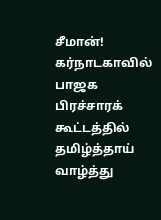சீமான்!
கர்நாடகாவில் பாஜக பிரச்சாரக் கூட்டத்தில் தமிழ்த்தாய் வாழ்த்து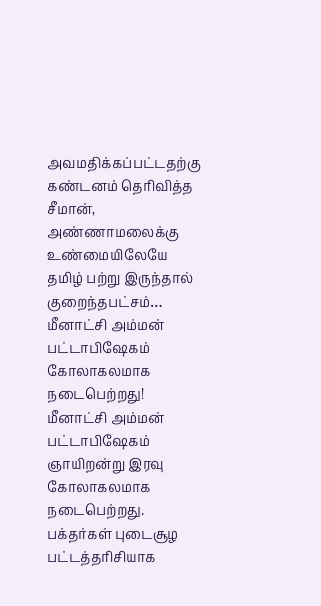அவமதிக்கப்பட்டதற்கு கண்டனம் தெரிவித்த சீமான், அண்ணாமலைக்கு உண்மையிலேயே தமிழ் பற்று இருந்தால் குறைந்தபட்சம்…
மீனாட்சி அம்மன் பட்டாபிஷேகம் கோலாகலமாக நடைபெற்றது!
மீனாட்சி அம்மன் பட்டாபிஷேகம் ஞாயிறன்று இரவு கோலாகலமாக நடைபெற்றது. பக்தர்கள் புடைசூழ பட்டத்தரிசியாக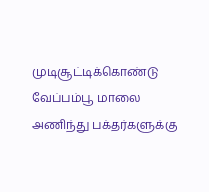முடிசூட்டிக்கொண்டு வேப்பம்பூ மாலை அணிந்து பக்தர்களுக்கு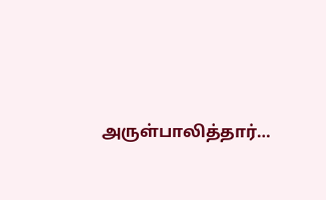அருள்பாலித்தார்…